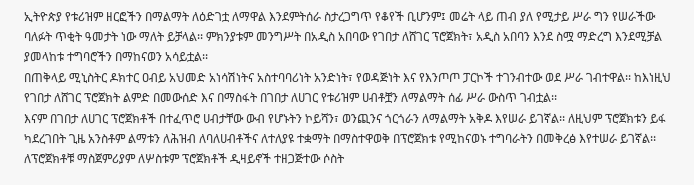ኢትዮጵያ የቱሪዝም ዘርፎችን በማልማት ለዕድገቷ ለማዋል እንደምትሰራ ስታረጋግጥ የቆየች ቢሆንም፤ መሬት ላይ ጠብ ያለ የሚታይ ሥራ ግን የሠራችው ባለፉት ጥቂት ዓመታት ነው ማለት ይቻላል፡፡ ምክንያቱም መንግሥት በአዲስ አበባው የገበታ ለሸገር ፕሮጀክት፣ አዲስ አበባን እንደ ስሟ ማድረግ እንደሚቻል ያመላከቱ ተግባሮችን በማከናወን አሳይቷል፡፡
በጠቅላይ ሚኒስትር ዶክተር ዐብይ አህመድ አነሳሽነትና አስተባባሪነት አንድነት፣ የወዳጅነት እና የእንጦጦ ፓርኮች ተገንብተው ወደ ሥራ ገብተዋል፡፡ ከእነዚህ የገበታ ለሸገር ፕሮጀክት ልምድ በመውሰድ እና በማስፋት በገበታ ለሀገር የቱሪዝም ሀብቶቿን ለማልማት ሰፊ ሥራ ውስጥ ገብቷል፡፡
እናም በገበታ ለሀገር ፕሮጀክቶች በተፈጥሮ ሀብታቸው ውብ የሆኑትን ኮይሻን፣ ወንጪንና ጎርጎራን ለማልማት አቅዶ እየሠራ ይገኛል፡፡ ለዚህም ፕሮጀክቱን ይፋ ካደረገበት ጊዜ አንስቶም ልማቱን ለሕዝብ ለባለሀብቶችና ለተለያዩ ተቋማት በማስተዋወቅ በፕሮጀክቱ የሚከናወኑ ተግባራትን በመቅረፅ እየተሠራ ይገኛል፡፡
ለፕሮጀክቶቹ ማስጀምሪያም ለሦስቱም ፕሮጀክቶች ዲዛይኖች ተዘጋጅተው ሶስት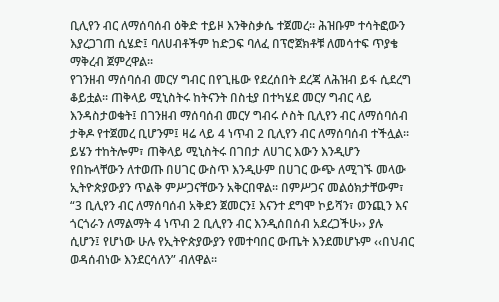ቢሊየን ብር ለማሰባሰብ ዕቅድ ተይዞ እንቅስቃሴ ተጀመረ፡፡ ሕዝቡም ተሳትፎውን እያረጋገጠ ሲሄድ፤ ባለሀብቶችም ከድጋፍ ባለፈ በፕሮጀክቶቹ ለመሳተፍ ጥያቄ ማቅረብ ጀምረዋል፡፡
የገንዘብ ማሰባሰብ መርሃ ግብር በየጊዜው የደረሰበት ደረጃ ለሕዝብ ይፋ ሲደረግ ቆይቷል፡፡ ጠቅላይ ሚኒስትሩ ከትናንት በስቲያ በተካሄደ መርሃ ግብር ላይ እንዳስታወቁት፤ በገንዘብ ማሰባሰብ መርሃ ግብሩ ሶስት ቢሊየን ብር ለማሰባሰብ ታቅዶ የተጀመረ ቢሆንም፤ ዛሬ ላይ 4 ነጥብ 2 ቢሊየን ብር ለማሰባሰብ ተችሏል፡፡
ይሄን ተከትሎም፣ ጠቅላይ ሚኒስትሩ በገበታ ለሀገር እውን እንዲሆን የበኩላቸውን ለተወጡ በሀገር ውስጥ እንዲሁም በሀገር ውጭ ለሚገኙ መላው ኢትዮጵያውያን ጥልቅ ምሥጋናቸውን አቅርበዋል፡፡ በምሥጋና መልዕክታቸውም፣ “3 ቢሊየን ብር ለማሰባሰብ አቅደን ጀመርን፤ እናንተ ደግሞ ኮይሻን፣ ወንጪን እና ጎርጎራን ለማልማት 4 ነጥብ 2 ቢሊየን ብር እንዲሰበሰብ አደረጋችሁ›› ያሉ ሲሆን፤ የሆነው ሁሉ የኢትዮጵያውያን የመተባበር ውጤት እንደመሆኑም ‹‹በህብር ወዳሰብነው እንደርሳለን” ብለዋል፡፡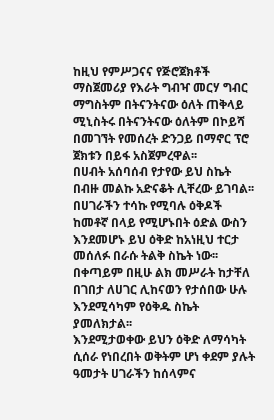ከዚህ የምሥጋናና የጅሮጀክቶች ማስጀመሪያ የእራት ግብዣ መርሃ ግብር ማግስትም በትናንትናው ዕለት ጠቅላይ ሚኒስትሩ በትናንትናው ዕለትም በኮይሻ በመገኘት የመሰረት ድንጋይ በማኖር ፕሮ ጀክቱን በይፋ አስጀምረዋል፡፡
በሀብት አሰባሰብ የታየው ይህ ስኬት በብዙ መልኩ አድናቆት ሊቸረው ይገባል፡፡ በሀገራችን ተሳኩ የሚባሉ ዕቅዶች ከመቶኛ በላይ የሚሆኑበት ዕድል ውስን እንደመሆኑ ይህ ዕቅድ ከአነዚህ ተርታ መሰለፉ በራሱ ትልቅ ስኬት ነው፡፡ በቀጣይም በዚሁ ልክ መሥራት ከታቸለ በገበታ ለሀገር ሊከናወን የታሰበው ሁሉ እንደሚሳካም የዕቅዱ ስኬት ያመለክታል፡፡
እንደሚታወቀው ይህን ዕቅድ ለማሳካት ሲሰራ የነበረበት ወቅትም ሆነ ቀደም ያሉት ዓመታት ሀገራችን ከሰላምና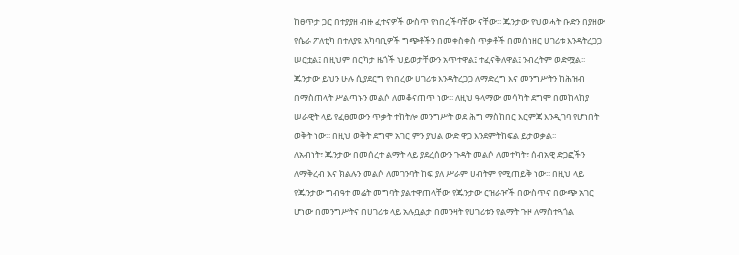ከፀጥታ ጋር በተያያዘ ብዙ ፈተናዎች ውስጥ የነበረችባቸው ናቸው፡፡ ጁንታው የህወሓት ቡድን በያዘው የሴራ ፖለቲካ በተለያዩ አካባቢዎች ግጭቶችን በመቀስቀስ ጥቃቶች በመሰነዘር ሀገሪቱ እንዳትረጋጋ ሠርቷል፤ በዚህም በርካታ ዜጎች ህይወታቸውን አጥተዋል፤ ተፈናቅለዋል፤ ንብረትም ወድሟል፡፡
ጁንታው ይህን ሁሉ ሲያደርግ የነበረው ሀገሪቱ እንዳትረጋጋ ለማድረግ እና መንግሥትን ከሕዝብ በማስጠላት ሥልጣኑን መልሶ ለመቆናጠጥ ነው፡፡ ለዚህ ዓላማው መሳካት ደግሞ በመከላከያ ሠራዊት ላይ የፈፀመውን ጥቃት ተከትሎ መንግሥት ወደ ሕግ ማስከበር እርምጃ እንዲገባ የሆነበት ወቅት ነው፡፡ በዚህ ወቅት ደግሞ አገር ምን ያህል ውድ ዋጋ እንደምትከፍል ይታወቃል፡፡
ለአብነት፣ ጁንታው በመሰረተ ልማት ላይ ያደረሰውን ጉዳት መልሶ ለመተካት፣ ሰብአዊ ድጋፎችን ለማቅረብ እና ክልሉን መልሶ ለመገንባት ከፍ ያለ ሥራም ሀብትም የሚጠይቅ ነው፡፡ በዚህ ላይ የጁንታው ግብዓተ መሬት መግባት ያልተዋጠላቸው የጁንታው ርዝራዦች በውስጥና በውጭ አገር ሆነው በመንግሥትና በሀገሪቱ ላይ አሉቧልታ በመንዛት የሀገሪቱን የልማት ጉዞ ለማስተጓጎል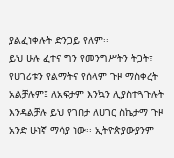ያልፈነቀሉት ድንጋይ የለም፡፡
ይህ ሁሉ ፈተና ግን የመንግሥትን ትጋት፣ የሀገሪቱን የልማትና የሰላም ጉዞ ማስቀረት አልቻሉም፤ ለአፍታም እንኳን ሊያስተጓጉሉት እንዳልቻሉ ይህ የገበታ ለሀገር ስኬታማ ጉዞ አንድ ሁነኛ ማሳያ ነው፡፡ ኢትዮጵያውያንም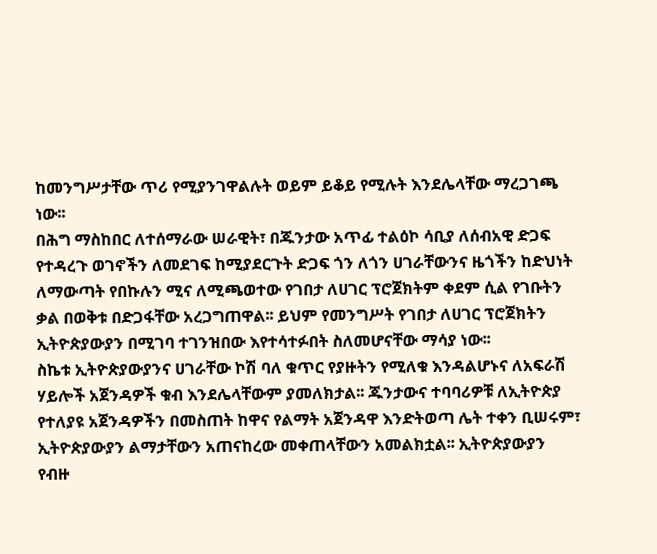ከመንግሥታቸው ጥሪ የሚያንገዋልሉት ወይም ይቆይ የሚሉት እንደሌላቸው ማረጋገጫ ነው፡፡
በሕግ ማስከበር ለተሰማራው ሠራዊት፣ በጁንታው አጥፊ ተልዕኮ ሳቢያ ለሰብአዊ ድጋፍ የተዳረጉ ወገኖችን ለመደገፍ ከሚያደርጉት ድጋፍ ጎን ለጎን ሀገራቸውንና ዜጎችን ከድህነት ለማውጣት የበኩሉን ሚና ለሚጫወተው የገበታ ለሀገር ፕሮጀክትም ቀደም ሲል የገቡትን ቃል በወቅቱ በድጋፋቸው አረጋግጠዋል፡፡ ይህም የመንግሥት የገበታ ለሀገር ፕሮጀክትን ኢትዮጵያውያን በሚገባ ተገንዝበው እየተሳተፉበት ስለመሆናቸው ማሳያ ነው፡፡
ስኬቱ ኢትዮጵያውያንና ሀገራቸው ኮሽ ባለ ቁጥር የያዙትን የሚለቁ እንዳልሆኑና ለአፍራሽ ሃይሎች አጀንዳዎች ቁብ እንደሌላቸውም ያመለክታል፡፡ ጁንታውና ተባባሪዎቹ ለኢትዮጵያ የተለያዩ አጀንዳዎችን በመስጠት ከዋና የልማት አጀንዳዋ እንድትወጣ ሌት ተቀን ቢሠሩም፣ ኢትዮጵያውያን ልማታቸውን አጠናከረው መቀጠላቸውን አመልክቷል፡፡ ኢትዮጵያውያን የብዙ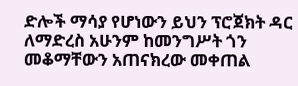ድሎች ማሳያ የሆነውን ይህን ፕሮጀክት ዳር ለማድረስ አሁንም ከመንግሥት ጎን መቆማቸውን አጠናክረው መቀጠል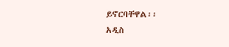ይኖርባቸዋል፡፡
አዲስ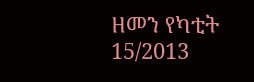ዘመን የካቲት 15/2013